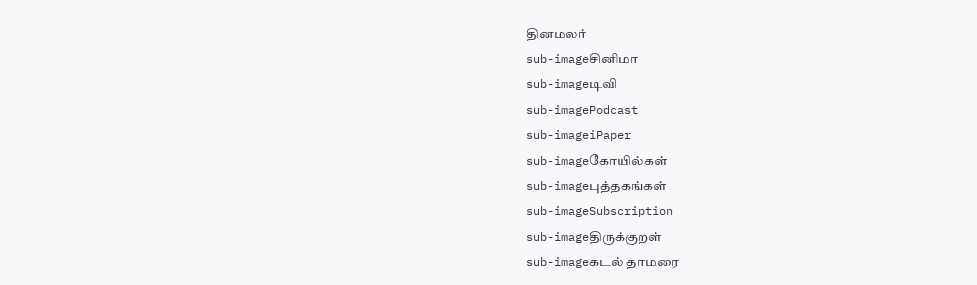தினமலர்
sub-imageசினிமா
sub-imageடிவி
sub-imagePodcast
sub-imageiPaper
sub-imageகோயில்கள்
sub-imageபுத்தகங்கள்
sub-imageSubscription
sub-imageதிருக்குறள்
sub-imageகடல் தாமரை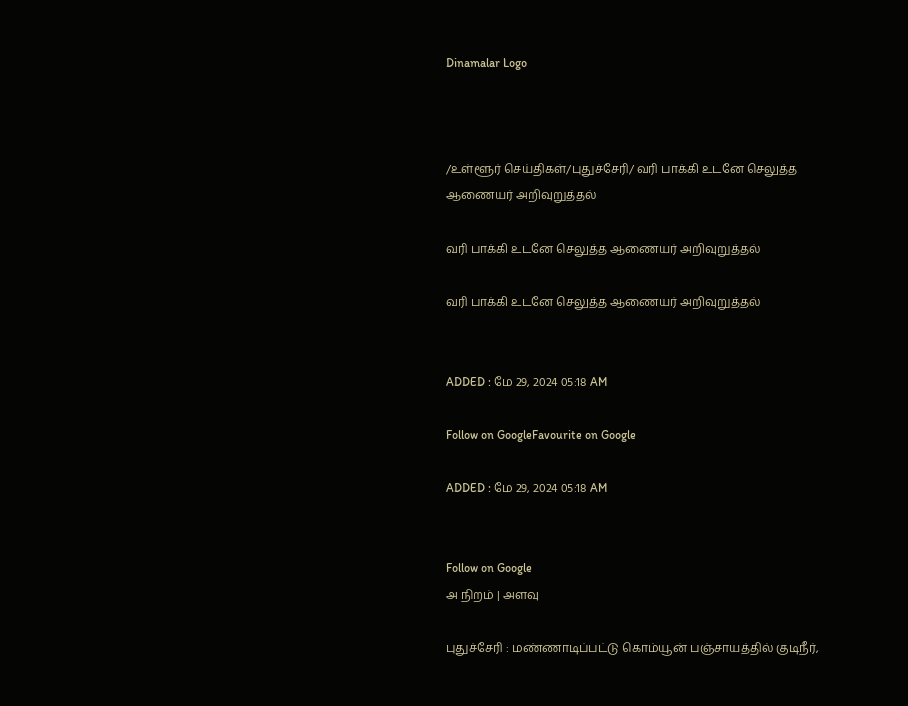Dinamalar Logo



/உள்ளூர் செய்திகள்/புதுச்சேரி/ வரி பாக்கி உடனே செலுத்த ஆணையர் அறிவுறுத்தல்

வரி பாக்கி உடனே செலுத்த ஆணையர் அறிவுறுத்தல்

வரி பாக்கி உடனே செலுத்த ஆணையர் அறிவுறுத்தல்


ADDED : மே 29, 2024 05:18 AM

Follow on GoogleFavourite on Google

ADDED : மே 29, 2024 05:18 AM


Follow on Google
அ நிறம் | அளவு

புதுச்சேரி : மண்ணாடிப்பட்டு கொம்யூன் பஞ்சாயத்தில் குடிநீர்,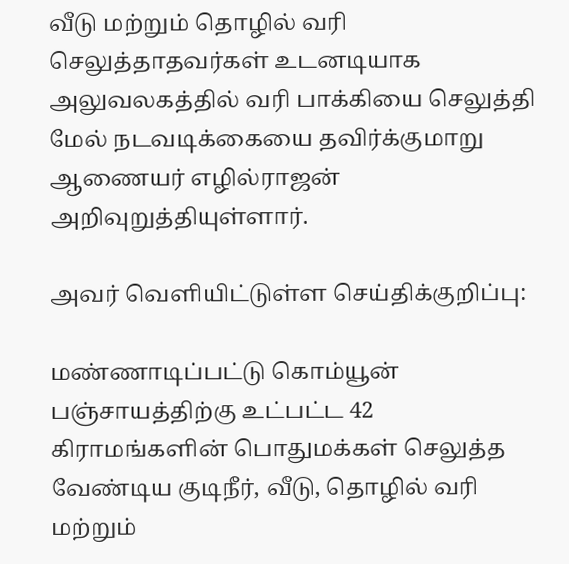வீடு மற்றும் தொழில் வரி செலுத்தாதவர்கள் உடனடியாக அலுவலகத்தில் வரி பாக்கியை செலுத்தி மேல் நடவடிக்கையை தவிர்க்குமாறு ஆணையர் எழில்ராஜன் அறிவுறுத்தியுள்ளார்.

அவர் வெளியிட்டுள்ள செய்திக்குறிப்பு:

மண்ணாடிப்பட்டு கொம்யூன் பஞ்சாயத்திற்கு உட்பட்ட 42 கிராமங்களின் பொதுமக்கள் செலுத்த வேண்டிய குடிநீர், வீடு, தொழில் வரி மற்றும்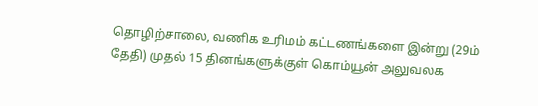தொழிற்சாலை, வணிக உரிமம் கட்டணங்களை இன்று (29ம் தேதி) முதல் 15 தினங்களுக்குள் கொம்யூன் அலுவலக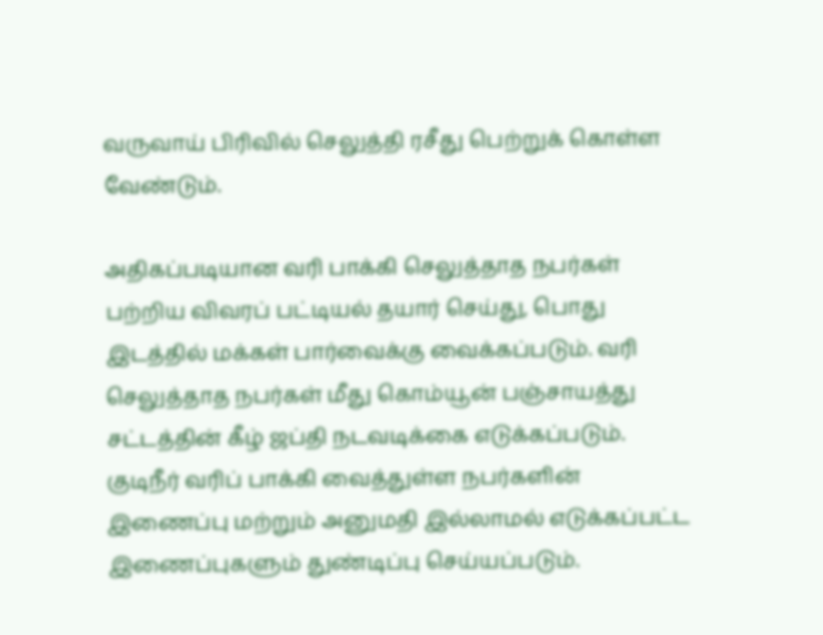வருவாய் பிரிவில் செலுத்தி ரசீது பெற்றுக் கொள்ள வேண்டும்.

அதிகப்படியான வரி பாக்கி செலுத்தாத நபர்கள் பற்றிய விவரப் பட்டியல் தயார் செய்து, பொது இடத்தில் மக்கள் பார்வைக்கு வைக்கப்படும். வரி செலுத்தாத நபர்கள் மீது கொம்யூன் பஞ்சாயத்து சட்டத்தின் கீழ் ஜப்தி நடவடிக்கை எடுக்கப்படும். குடிநீர் வரிப் பாக்கி வைத்துள்ள நபர்களின் இணைப்பு மற்றும் அனுமதி இல்லாமல் எடுக்கப்பட்ட இணைப்புகளும் துண்டிப்பு செய்யப்படும்.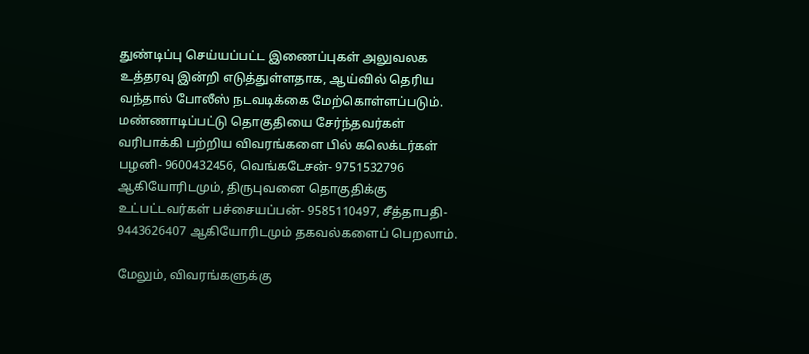துண்டிப்பு செய்யப்பட்ட இணைப்புகள் அலுவலக உத்தரவு இன்றி எடுத்துள்ளதாக, ஆய்வில் தெரிய வந்தால் போலீஸ் நடவடிக்கை மேற்கொள்ளப்படும். மண்ணாடிப்பட்டு தொகுதியை சேர்ந்தவர்கள் வரிபாக்கி பற்றிய விவரங்களை பில் கலெக்டர்கள் பழனி- 9600432456, வெங்கடேசன்- 9751532796 ஆகியோரிடமும், திருபுவனை தொகுதிக்கு உட்பட்டவர்கள் பச்சையப்பன்- 9585110497, சீத்தாபதி- 9443626407 ஆகியோரிடமும் தகவல்களைப் பெறலாம்.

மேலும், விவரங்களுக்கு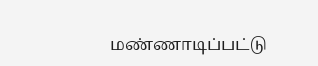மண்ணாடிப்பட்டு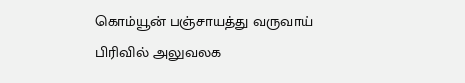கொம்யூன் பஞ்சாயத்து வருவாய் பிரிவில் அலுவலக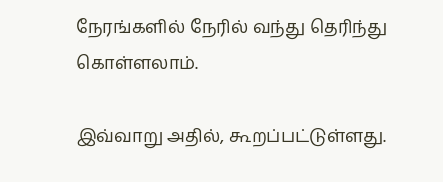நேரங்களில் நேரில் வந்து தெரிந்து கொள்ளலாம்.

இவ்வாறு அதில், கூறப்பட்டுள்ளது.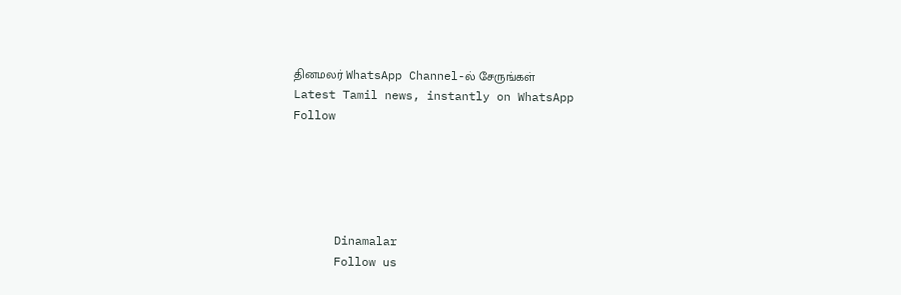தினமலர் WhatsApp Channel-ல் சேருங்கள்
Latest Tamil news, instantly on WhatsApp
Follow





      Dinamalar
      Follow us